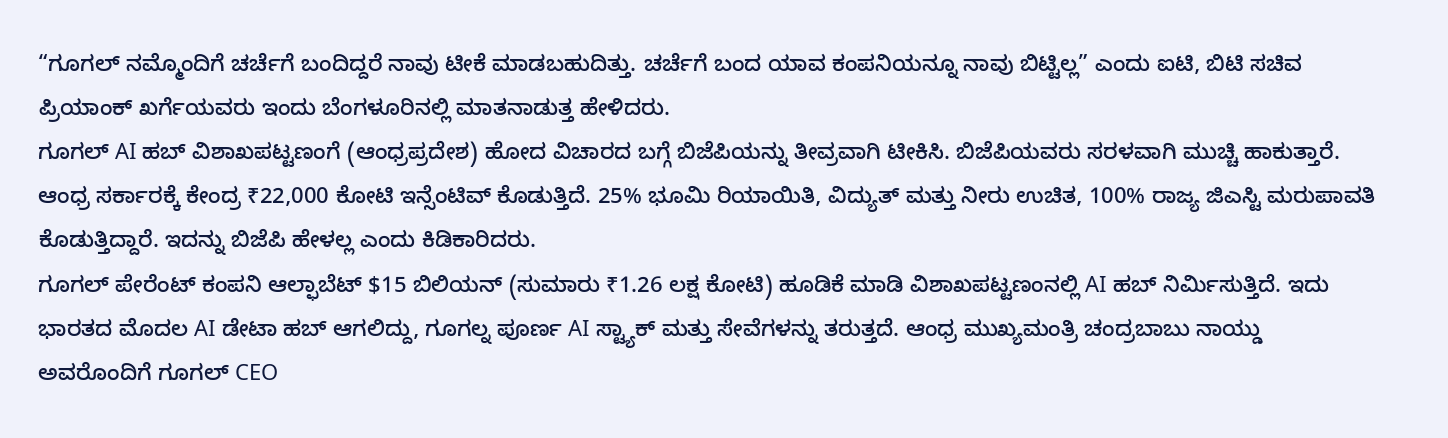“ಗೂಗಲ್ ನಮ್ಮೊಂದಿಗೆ ಚರ್ಚೆಗೆ ಬಂದಿದ್ದರೆ ನಾವು ಟೀಕೆ ಮಾಡಬಹುದಿತ್ತು. ಚರ್ಚೆಗೆ ಬಂದ ಯಾವ ಕಂಪನಿಯನ್ನೂ ನಾವು ಬಿಟ್ಟಿಲ್ಲ” ಎಂದು ಐಟಿ, ಬಿಟಿ ಸಚಿವ ಪ್ರಿಯಾಂಕ್ ಖರ್ಗೆಯವರು ಇಂದು ಬೆಂಗಳೂರಿನಲ್ಲಿ ಮಾತನಾಡುತ್ತ ಹೇಳಿದರು.
ಗೂಗಲ್ AI ಹಬ್ ವಿಶಾಖಪಟ್ಟಣಂಗೆ (ಆಂಧ್ರಪ್ರದೇಶ) ಹೋದ ವಿಚಾರದ ಬಗ್ಗೆ ಬಿಜೆಪಿಯನ್ನು ತೀವ್ರವಾಗಿ ಟೀಕಿಸಿ. ಬಿಜೆಪಿಯವರು ಸರಳವಾಗಿ ಮುಚ್ಚಿ ಹಾಕುತ್ತಾರೆ. ಆಂಧ್ರ ಸರ್ಕಾರಕ್ಕೆ ಕೇಂದ್ರ ₹22,000 ಕೋಟಿ ಇನ್ಸೆಂಟಿವ್ ಕೊಡುತ್ತಿದೆ. 25% ಭೂಮಿ ರಿಯಾಯಿತಿ, ವಿದ್ಯುತ್ ಮತ್ತು ನೀರು ಉಚಿತ, 100% ರಾಜ್ಯ ಜಿಎಸ್ಟಿ ಮರುಪಾವತಿ ಕೊಡುತ್ತಿದ್ದಾರೆ. ಇದನ್ನು ಬಿಜೆಪಿ ಹೇಳಲ್ಲ ಎಂದು ಕಿಡಿಕಾರಿದರು.
ಗೂಗಲ್ ಪೇರೆಂಟ್ ಕಂಪನಿ ಆಲ್ಫಾಬೆಟ್ $15 ಬಿಲಿಯನ್ (ಸುಮಾರು ₹1.26 ಲಕ್ಷ ಕೋಟಿ) ಹೂಡಿಕೆ ಮಾಡಿ ವಿಶಾಖಪಟ್ಟಣಂನಲ್ಲಿ AI ಹಬ್ ನಿರ್ಮಿಸುತ್ತಿದೆ. ಇದು ಭಾರತದ ಮೊದಲ AI ಡೇಟಾ ಹಬ್ ಆಗಲಿದ್ದು, ಗೂಗಲ್ನ ಪೂರ್ಣ AI ಸ್ಟ್ಯಾಕ್ ಮತ್ತು ಸೇವೆಗಳನ್ನು ತರುತ್ತದೆ. ಆಂಧ್ರ ಮುಖ್ಯಮಂತ್ರಿ ಚಂದ್ರಬಾಬು ನಾಯ್ಡು ಅವರೊಂದಿಗೆ ಗೂಗಲ್ CEO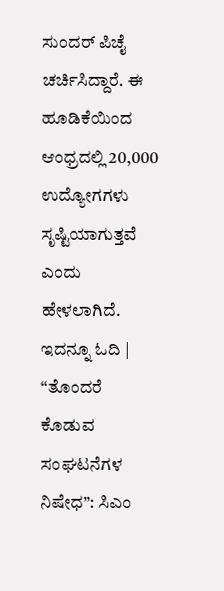ಸುಂದರ್ ಪಿಚೈ ಚರ್ಚಿಸಿದ್ದಾರೆ. ಈ ಹೂಡಿಕೆಯಿಂದ ಆಂಧ್ರದಲ್ಲಿ 20,000 ಉದ್ಯೋಗಗಳು ಸೃಷ್ಟಿಯಾಗುತ್ತವೆ ಎಂದು ಹೇಳಲಾಗಿದೆ.
ಇದನ್ನೂ ಓದಿ | “ತೊಂದರೆ ಕೊಡುವ ಸಂಘಟನೆಗಳ ನಿಷೇಧ”: ಸಿಎಂ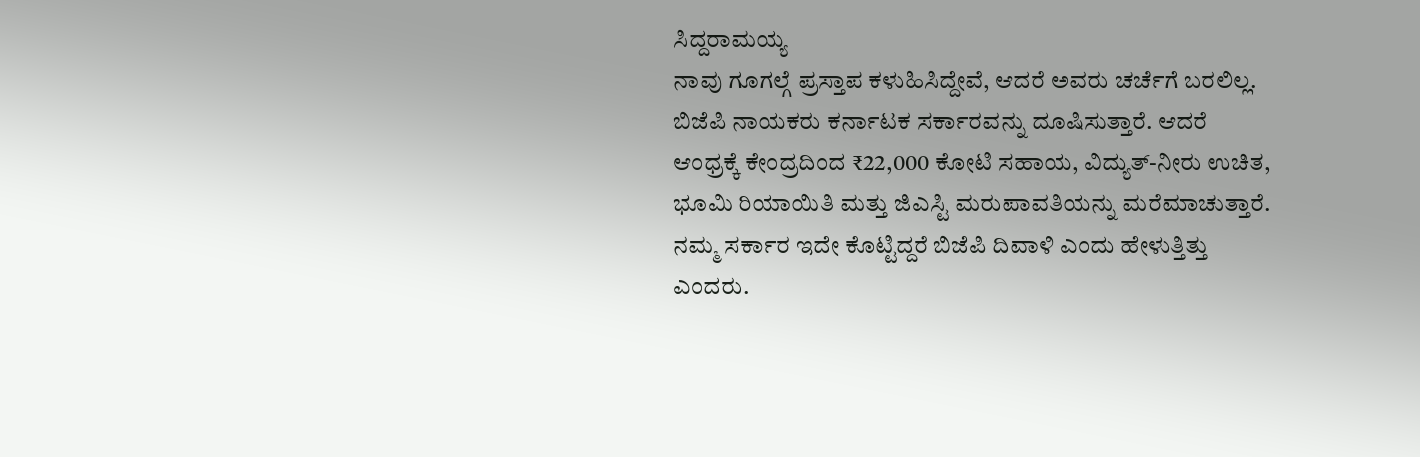ಸಿದ್ದರಾಮಯ್ಯ
ನಾವು ಗೂಗಲ್ಗೆ ಪ್ರಸ್ತಾಪ ಕಳುಹಿಸಿದ್ದೇವೆ, ಆದರೆ ಅವರು ಚರ್ಚೆಗೆ ಬರಲಿಲ್ಲ. ಬಿಜೆಪಿ ನಾಯಕರು ಕರ್ನಾಟಕ ಸರ್ಕಾರವನ್ನು ದೂಷಿಸುತ್ತಾರೆ. ಆದರೆ ಆಂಧ್ರಕ್ಕೆ ಕೇಂದ್ರದಿಂದ ₹22,000 ಕೋಟಿ ಸಹಾಯ, ವಿದ್ಯುತ್-ನೀರು ಉಚಿತ, ಭೂಮಿ ರಿಯಾಯಿತಿ ಮತ್ತು ಜಿಎಸ್ಟಿ ಮರುಪಾವತಿಯನ್ನು ಮರೆಮಾಚುತ್ತಾರೆ. ನಮ್ಮ ಸರ್ಕಾರ ಇದೇ ಕೊಟ್ಟಿದ್ದರೆ ಬಿಜೆಪಿ ದಿವಾಳಿ ಎಂದು ಹೇಳುತ್ತಿತ್ತು ಎಂದರು.